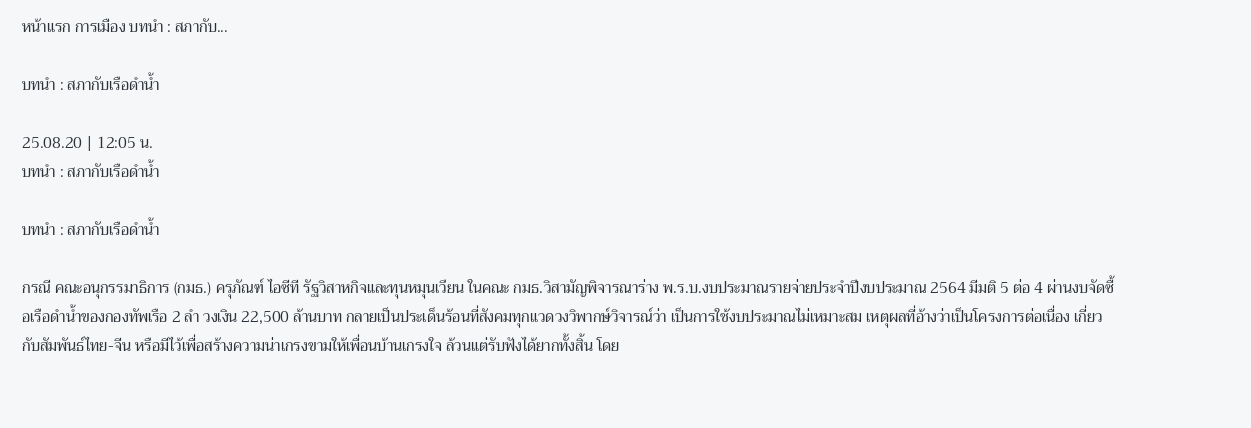หน้าแรก การเมือง บทนำ : สภากับ...

บทนำ : สภากับเรือดำน้ำ

25.08.20 | 12:05 น.
บทนำ : สภากับเรือดำน้ำ

บทนำ : สภากับเรือดำน้ำ

กรณี คณะอนุกรรมาธิการ (กมธ.) ครุภัณฑ์ ไอซีที รัฐวิสาหกิจและทุนหมุนเวียน ในคณะ กมธ.วิสามัญพิจารณาร่าง พ.ร.บ.งบประมาณรายจ่ายประจำปีงบประมาณ 2564 มีมติ 5 ต่อ 4 ผ่านงบจัดซื้อเรือดำน้ำของกองทัพเรือ 2 ลำ วงเงิน 22,500 ล้านบาท กลายเป็นประเด็นร้อนที่สังคมทุกแวดวงวิพากษ์วิจารณ์ว่า เป็นการใช้งบประมาณไม่เหมาะสม เหตุผลที่อ้างว่าเป็นโครงการต่อเนื่อง เกี่ยวกับสัมพันธ์ไทย-จีน หรือมีไว้เพื่อสร้างความน่าเกรงขามให้เพื่อนบ้านเกรงใจ ล้วนแต่รับฟังได้ยากทั้งสิ้น โดย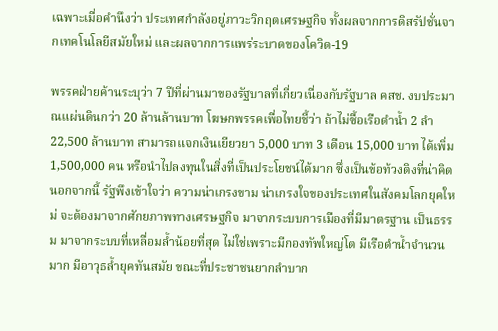เฉพาะเมื่อคำนึงว่า ประเทศกำลังอยู่ภาวะวิกฤตเศรษฐกิจ ทั้งผลจากการดิสรัปชั่นจากเทคโนโลยีสมัยใหม่ และผลจากการแพร่ระบาดของโควิด-19

พรรคฝ่ายค้านระบุว่า 7 ปีที่ผ่านมาของรัฐบาลที่เกี่ยวเนื่องกับรัฐบาล คสช. งบประมาณแผ่นดินกว่า 20 ล้านล้านบาท โฆษกพรรคเพื่อไทยชี้ว่า ถ้าไม่ซื้อเรือดำน้ำ 2 ลำ 22,500 ล้านบาท สามารถแจกเงินเยียวยา 5,000 บาท 3 เดือน 15,000 บาท ได้เพิ่ม 1,500,000 คน หรือนำไปลงทุนในสิ่งที่เป็นประโยชน์ได้มาก ซึ่งเป็นข้อท้วงติงที่น่าคิด นอกจากนี้ รัฐพึงเข้าใจว่า ความน่าเกรงขาม น่าเกรงใจของประเทศในสังคมโลกยุคใหม่ จะต้องมาจากศักยภาพทางเศรษฐกิจ มาจากระบบการเมืองที่มีมาตรฐาน เป็นธรรม มาจากระบบที่เหลื่อมล้ำน้อยที่สุด ไม่ใช่เพราะมีกองทัพใหญ่โต มีเรือดำน้ำจำนวนมาก มีอาวุธล้ำยุคทันสมัย ขณะที่ประชาชนยากลำบาก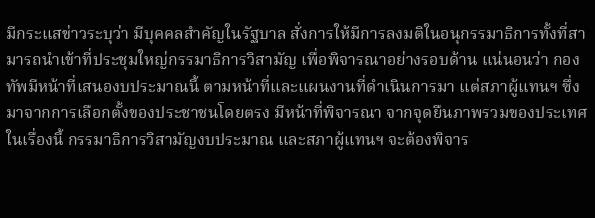มีกระแสข่าวระบุว่า มีบุคคลสำคัญในรัฐบาล สั่งการให้มีการลงมติในอนุกรรมาธิการทั้งที่สามารถนำเข้าที่ประชุมใหญ่กรรมาธิการวิสามัญ เพื่อพิจารณาอย่างรอบด้าน แน่นอนว่า กองทัพมีหน้าที่เสนองบประมาณนี้ ตามหน้าที่และแผนงานที่ดำเนินการมา แต่สภาผู้แทนฯ ซึ่งมาจากการเลือกตั้งของประชาชนโดยตรง มีหน้าที่พิจารณา จากจุดยืนภาพรวมของประเทศ ในเรื่องนี้ กรรมาธิการวิสามัญงบประมาณ และสภาผู้แทนฯ จะต้องพิจาร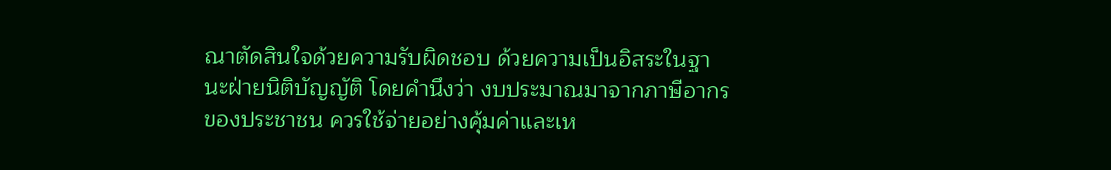ณาตัดสินใจด้วยความรับผิดชอบ ด้วยความเป็นอิสระในฐานะฝ่ายนิติบัญญัติ โดยคำนึงว่า งบประมาณมาจากภาษีอากรของประชาชน ควรใช้จ่ายอย่างคุ้มค่าและเห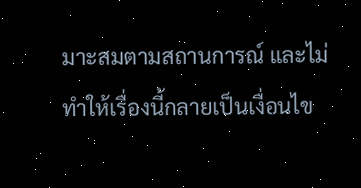มาะสมตามสถานการณ์ และไม่ทำให้เรื่องนี้กลายเป็นเงื่อนไข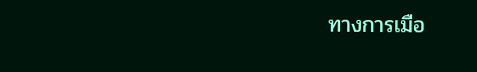ทางการเมือ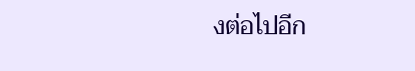งต่อไปอีก